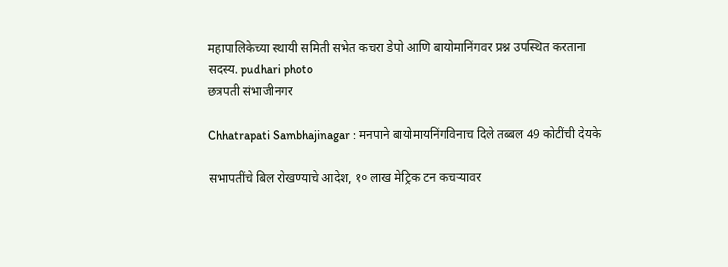महापालिकेच्या स्थायी समिती सभेत कचरा डेपो आणि बायोमानिंगवर प्रश्न उपस्थित करताना सदस्य. pudhari photo
छत्रपती संभाजीनगर

Chhatrapati Sambhajinagar : मनपाने बायोमायनिंगविनाच दिले तब्बल 49 कोटींची देयके

सभापतींचे बिल रोखण्याचे आदेश, १० लाख मेट्रिक टन कचऱ्यावर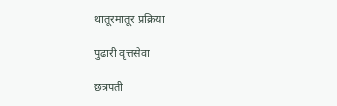थातूरमातूर प्रक्रिया

पुढारी वृत्तसेवा

छत्रपती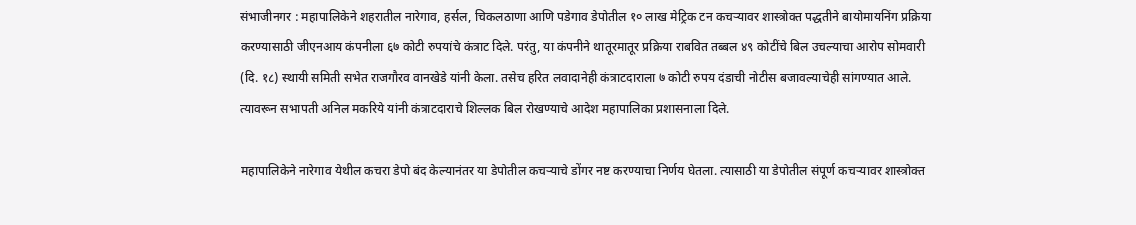संभाजीनगर : महापालिकेने शहरातील नारेगाव, हर्सल, चिकलठाणा आणि पडेगाव डेपोतील १० लाख मेट्रिक टन कचऱ्यावर शास्त्रोक्त पद्धतीने बायोमायनिंग प्रक्रिया करण्यासाठी जीएनआय कंपनीला ६७ कोटी रुपयांचे कंत्राट दिले. परंतु, या कंपनीने थातूरमातूर प्रक्रिया राबवित तब्बल ४९ कोटींचे बिल उचल्याचा आरोप सोमवारी (दि. १८) स्थायी समिती सभेत राजगौरव वानखेडे यांनी केला. तसेच हरित लवादानेही कंत्राटदाराला ७ कोटी रुपय दंडाची नोटीस बजावल्याचेही सांगण्यात आले. त्यावरून सभापती अनिल मकरिये यांनी कंत्राटदाराचे शिल्लक बिल रोखण्याचे आदेश महापालिका प्रशासनाला दिले.

महापालिकेने नारेगाव येथील कचरा डेपो बंद केल्यानंतर या डेपोतील कचऱ्याचे डोंगर नष्ट करण्याचा निर्णय घेतला. त्यासाठी या डेपोतील संपूर्ण कचऱ्यावर शास्त्रोक्त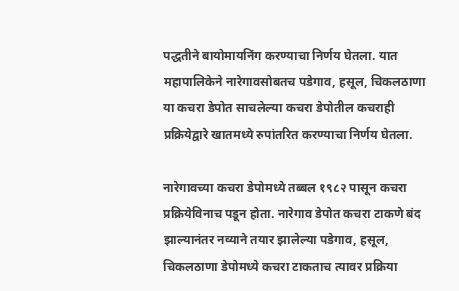पद्धतीने बायोमायनिंग करण्याचा निर्णय घेतला. यात महापालिकेने नारेगावसोबतच पडेगाव, हसूल, चिकलठाणा या कचरा डेपोत साचलेल्या कचरा डेपोतील कचराही प्रक्रियेद्वारे खातमध्ये रुपांतरित करण्याचा निर्णय घेतला.

नारेगावच्या कचरा डेपोमध्ये तब्बल १९८२ पासून कचरा प्रक्रियेविनाच पडून होता. नारेगाव डेपोत कचरा टाकणे बंद झाल्यानंतर नव्याने तयार झालेल्या पडेगाव, हसूल, चिकलठाणा डेपोमध्ये कचरा टाकताच त्यावर प्रक्रिया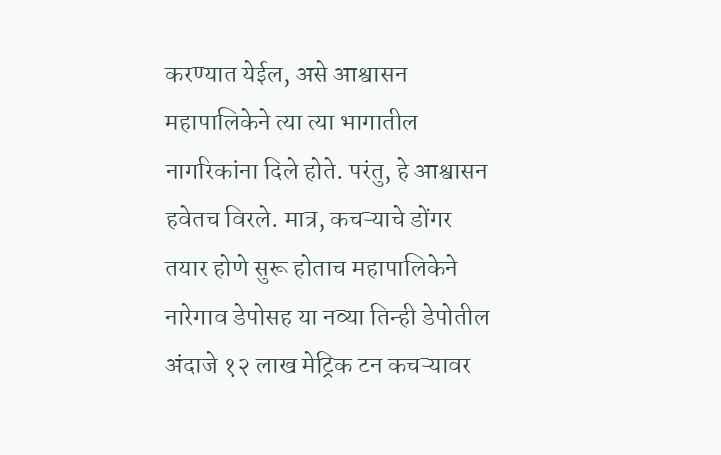करण्यात येईल, असे आश्वासन महापालिकेने त्या त्या भागातील नागरिकांना दिले होते. परंतु, हे आश्वासन हवेतच विरले. मात्र, कचऱ्याचे डोंगर तयार होणे सुरू होताच महापालिकेने नारेगाव डेपोसह या नव्या तिन्ही डेपोतील अंदाजे १२ लाख मेट्रिक टन कचऱ्यावर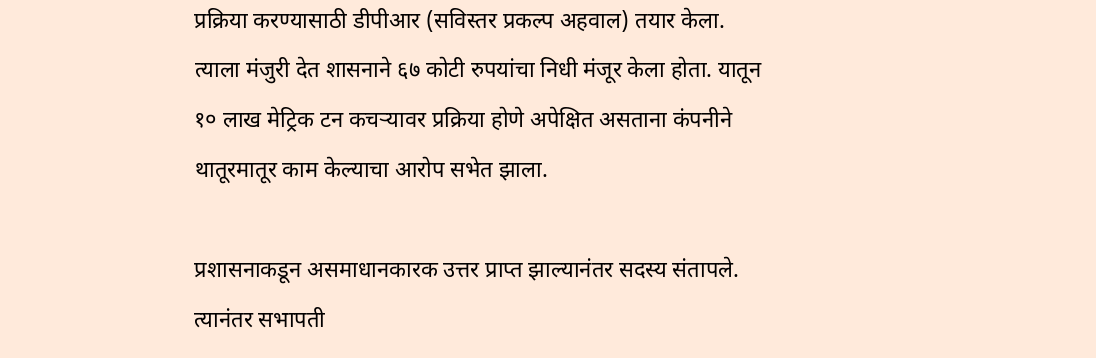प्रक्रिया करण्यासाठी डीपीआर (सविस्तर प्रकल्प अहवाल) तयार केला. त्याला मंजुरी देत शासनाने ६७ कोटी रुपयांचा निधी मंजूर केला होता. यातून १० लाख मेट्रिक टन कचऱ्यावर प्रक्रिया होणे अपेक्षित असताना कंपनीने थातूरमातूर काम केल्याचा आरोप सभेत झाला.

प्रशासनाकडून असमाधानकारक उत्तर प्राप्त झाल्यानंतर सदस्य संतापले. त्यानंतर सभापती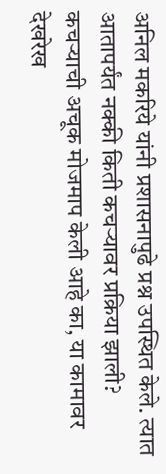अनिल मकरिये यांनी प्रशासनापुढे प्रश्न उपस्थित केले. त्यात आतापर्यंत नक्की किती कचऱ्यावर प्रक्रिया झाली? कचऱ्याची अचूक मोजमाप केली आहे का, या कामावर देखरेख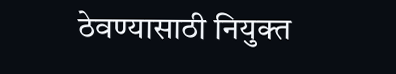ठेवण्यासाठी नियुक्त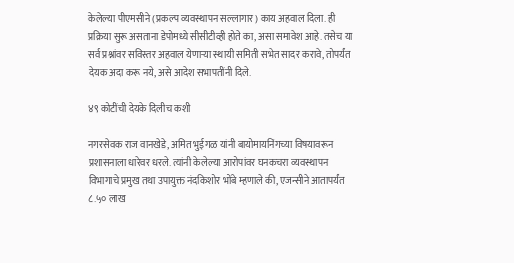केलेल्या पीएमसीने (प्रकल्प व्यवस्थापन सल्लागार) काय अहवाल दिला. ही प्रक्रिया सुरू असताना डेपोमध्ये सीसीटीव्ही होते का, असा समावेश आहे. तसेच या सर्व प्रश्नांवर सविस्तर अहवाल येणाऱ्या स्थायी समिती सभेत सादर करावे, तोपर्यंत देयक अदा करू नये, असे आदेश सभापतींनी दिले.

४९ कोटींची देयके दिलीच कशी

नगरसेवक राज वानखेडे, अमित भुईगळ यांनी बायोमायनिंगच्या विषयावरून प्रशासनाला धारेवर धरले. त्यांनी केलेल्या आरोपांवर घनकचरा व्यवस्थापन विभागाचे प्रमुख तथा उपायुक्त नंदकिशोर भोंबे म्हणाले की, एजन्सीने आतापर्यंत ८.५० लाख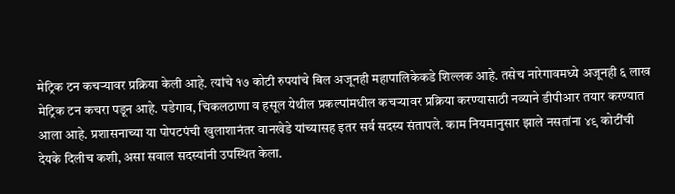मेट्रिक टन कचऱ्यावर प्रक्रिया केली आहे. त्यांचे १७ कोटी रुपयांचे बिल अजूनही महापालिकेकडे शिल्लक आहे. तसेच नारेगावमध्ये अजूनही ६ लाख मेट्रिक टन कचरा पडून आहे. पडेगाव, चिकलठाणा व हसूल येथील प्रकल्पांमधील कचऱ्यावर प्रक्रिया करण्यासाठी नव्याने डीपीआर तयार करण्यात आला आहे. प्रशासनाच्या या पोपटपंची खुलाशानंतर वानखेडे यांच्यासह इतर सर्व सदस्य संतापले. काम नियमानुसार झाले नसतांना ४९ कोटींची देयके दिलीच कशी, असा सवाल सदस्यांनी उपस्थित केला.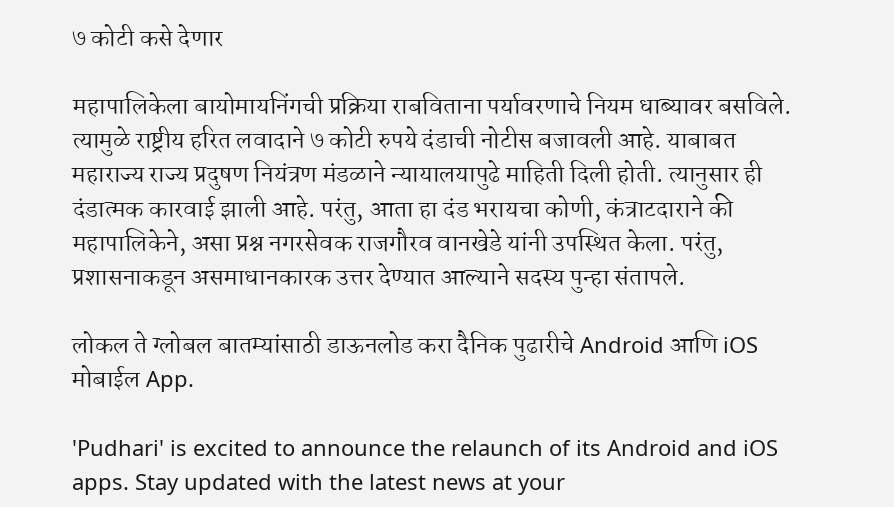७ कोटी कसे देणार

महापालिकेला बायोमायनिंगची प्रक्रिया राबविताना पर्यावरणाचे नियम धाब्यावर बसविले. त्यामुळे राष्ट्रीय हरित लवादाने ७ कोटी रुपये दंडाची नोटीस बजावली आहे. याबाबत महाराज्य राज्य प्रदुषण नियंत्रण मंडळाने न्यायालयापुढे माहिती दिली होती. त्यानुसार ही दंडात्मक कारवाई झाली आहे. परंतु, आता हा दंड भरायचा कोणी, कंत्राटदाराने की महापालिकेने, असा प्रश्न नगरसेवक राजगौरव वानखेडे यांनी उपस्थित केला. परंतु, प्रशासनाकडून असमाधानकारक उत्तर देण्यात आल्याने सदस्य पुन्हा संतापले.

लोकल ते ग्लोबल बातम्यांसाठी डाऊनलोड करा दैनिक पुढारीचे Android आणि iOS मोबाईल App.

'Pudhari' is excited to announce the relaunch of its Android and iOS apps. Stay updated with the latest news at your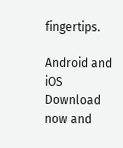fingertips.

Android and iOS Download now and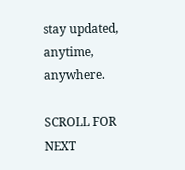stay updated, anytime, anywhere.

SCROLL FOR NEXT